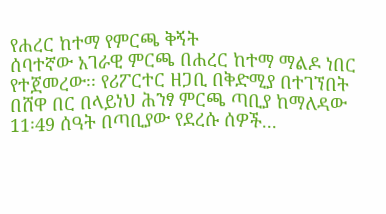የሐረር ከተማ የምርጫ ቅኝት
ሰባተኛው አገራዊ ምርጫ በሐረር ከተማ ማልዶ ነበር የተጀመረው፡፡ የሪፖርተር ዘጋቢ በቅድሚያ በተገኘበት በሸዋ በር በላይነህ ሕንፃ ምርጫ ጣቢያ ከማለዳው 11፡49 ሰዓት በጣቢያው የደረሱ ሰዎች...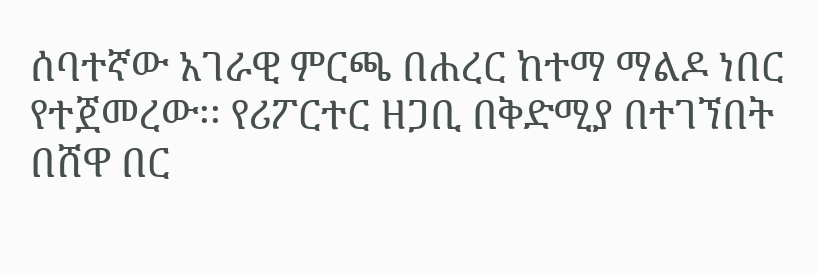ሰባተኛው አገራዊ ምርጫ በሐረር ከተማ ማልዶ ነበር የተጀመረው፡፡ የሪፖርተር ዘጋቢ በቅድሚያ በተገኘበት በሸዋ በር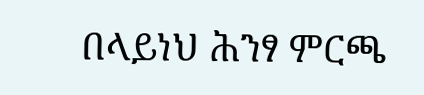በላይነህ ሕንፃ ምርጫ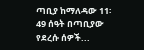ጣቢያ ከማለዳው 11፡49 ሰዓት በጣቢያው የደረሱ ሰዎች...